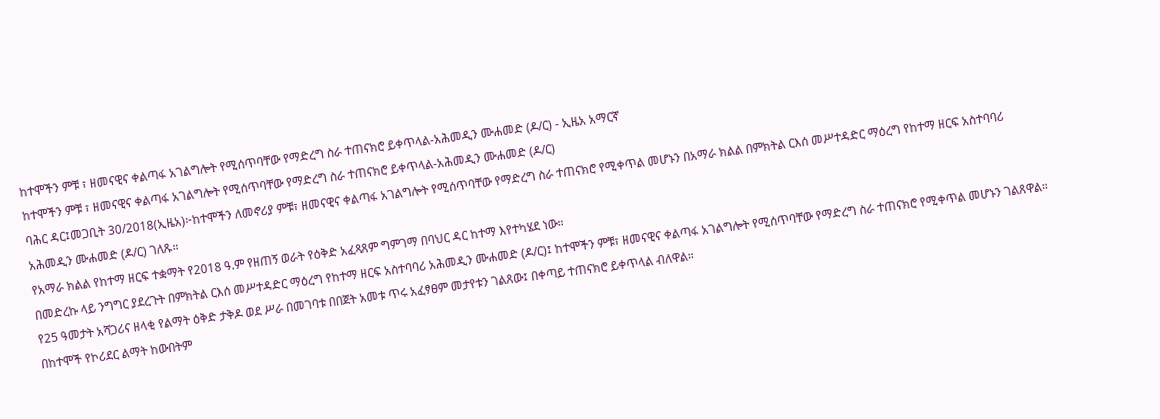ከተሞችን ምቹ ፣ ዘመናዊና ቀልጣፋ አገልግሎት የሚሰጥባቸው የማድረግ ስራ ተጠናክሮ ይቀጥላል-አሕመዲን ሙሐመድ (ዶ/ር) - ኢዜአ አማርኛ
ከተሞችን ምቹ ፣ ዘመናዊና ቀልጣፋ አገልግሎት የሚሰጥባቸው የማድረግ ስራ ተጠናክሮ ይቀጥላል-አሕመዲን ሙሐመድ (ዶ/ር)
ባሕር ዳር፤መጋቢት 30/2018(ኢዜአ)፦ከተሞችን ለመኖሪያ ምቹ፣ ዘመናዊና ቀልጣፋ አገልግሎት የሚሰጥባቸው የማድረግ ስራ ተጠናክሮ የሚቀጥል መሆኑን በአማራ ክልል በምክትል ርእሰ መሥተዳድር ማዕረግ የከተማ ዘርፍ አስተባባሪ አሕመዲን ሙሐመድ (ዶ/ር) ገለጹ።
የአማራ ክልል የከተማ ዘርፍ ተቋማት የ2018 ዓ.ም የዘጠኝ ወራት የዕቅድ አፈጻጸም ግምገማ በባህር ዳር ከተማ እየተካሄደ ነው።
በመድረኩ ላይ ንግግር ያደረጉት በምክትል ርእሰ መሥተዳድር ማዕረግ የከተማ ዘርፍ አስተባባሪ አሕመዲን ሙሐመድ (ዶ/ር)፤ ከተሞችን ምቹ፣ ዘመናዊና ቀልጣፋ አገልግሎት የሚሰጥባቸው የማድረግ ስራ ተጠናክሮ የሚቀጥል መሆኑን ገልጸዋል።
የ25 ዓመታት አሻጋሪና ዘላቂ የልማት ዕቅድ ታቅዶ ወደ ሥራ በመገባቱ በበጀት አመቱ ጥሩ አፈፃፀም መታየቱን ገልጸው፤ በቀጣይ ተጠናክሮ ይቀጥላል ብለዋል።
በከተሞች የኮሪደር ልማት ከውበትም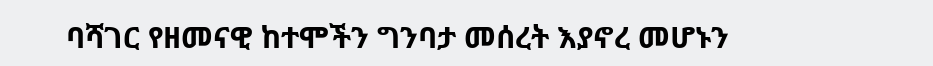ባሻገር የዘመናዊ ከተሞችን ግንባታ መሰረት እያኖረ መሆኑን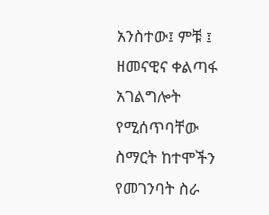አንስተው፤ ምቹ ፤ ዘመናዊና ቀልጣፋ አገልግሎት የሚሰጥባቸው ስማርት ከተሞችን የመገንባት ስራ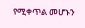የሚቀጥል መሆኑን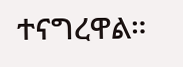ተናግረዋል።